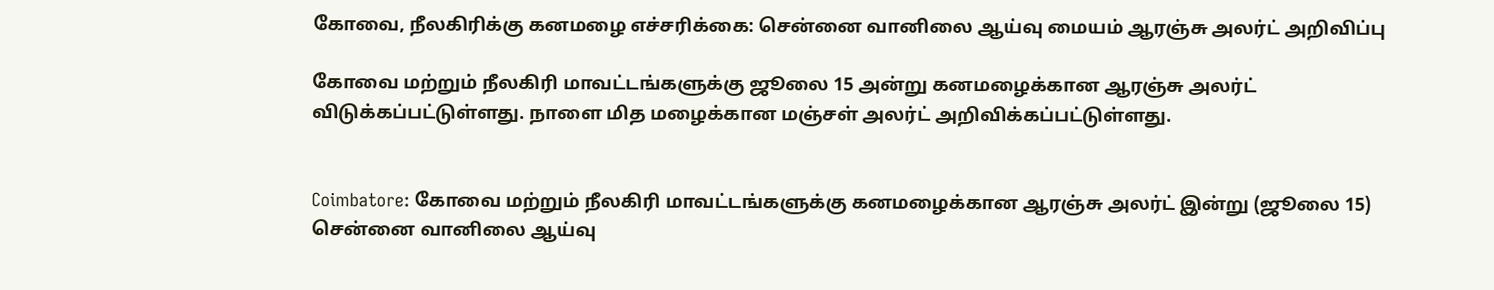கோவை, நீலகிரிக்கு கனமழை எச்சரிக்கை: சென்னை வானிலை ஆய்வு மையம் ஆரஞ்சு அலர்ட் அறிவிப்பு

கோவை மற்றும் நீலகிரி மாவட்டங்களுக்கு ஜூலை 15 அன்று கனமழைக்கான ஆரஞ்சு அலர்ட் விடுக்கப்பட்டுள்ளது. நாளை மித மழைக்கான மஞ்சள் அலர்ட் அறிவிக்கப்பட்டுள்ளது.


Coimbatore: கோவை மற்றும் நீலகிரி மாவட்டங்களுக்கு கனமழைக்கான ஆரஞ்சு அலர்ட் இன்று (ஜூலை 15) சென்னை வானிலை ஆய்வு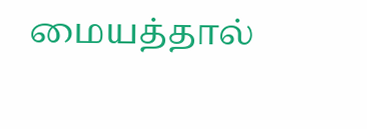மையத்தால்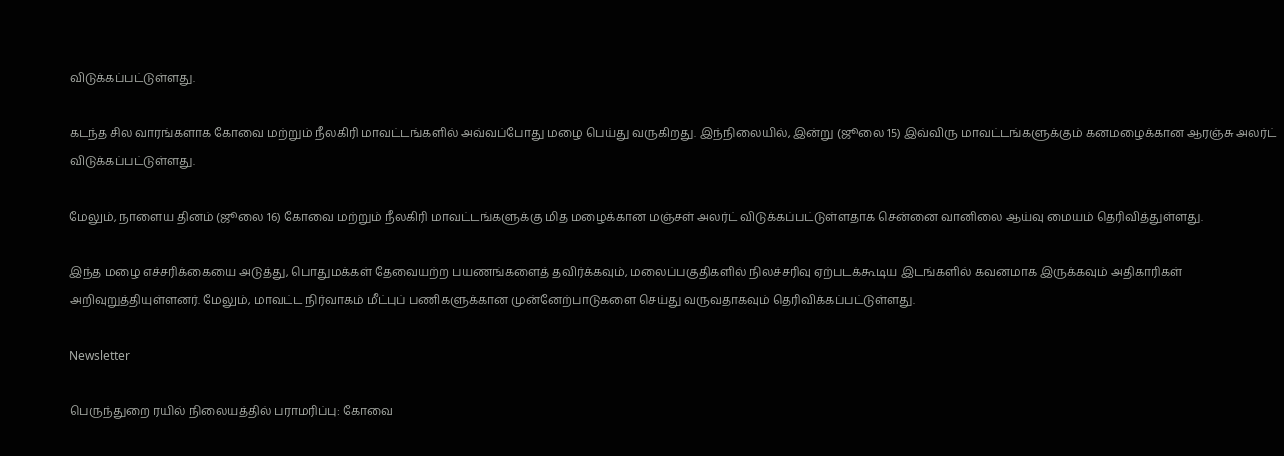விடுக்கப்பட்டுள்ளது.

கடந்த சில வாரங்களாக கோவை மற்றும் நீலகிரி மாவட்டங்களில் அவ்வப்போது மழை பெய்து வருகிறது. இந்நிலையில், இன்று (ஜூலை 15) இவ்விரு மாவட்டங்களுக்கும் கனமழைக்கான ஆரஞ்சு அலர்ட் விடுக்கப்பட்டுள்ளது.

மேலும், நாளைய தினம் (ஜூலை 16) கோவை மற்றும் நீலகிரி மாவட்டங்களுக்கு மித மழைக்கான மஞ்சள் அலர்ட் விடுக்கப்பட்டுள்ளதாக சென்னை வானிலை ஆய்வு மையம் தெரிவித்துள்ளது.

இந்த மழை எச்சரிக்கையை அடுத்து, பொதுமக்கள் தேவையற்ற பயணங்களைத் தவிர்க்கவும், மலைப்பகுதிகளில் நிலச்சரிவு ஏற்படக்கூடிய இடங்களில் கவனமாக இருக்கவும் அதிகாரிகள் அறிவுறுத்தியுள்ளனர். மேலும், மாவட்ட நிர்வாகம் மீட்புப் பணிகளுக்கான முன்னேற்பாடுகளை செய்து வருவதாகவும் தெரிவிக்கப்பட்டுள்ளது.

Newsletter

பெருந்துறை ரயில் நிலையத்தில் பராமரிப்பு: கோவை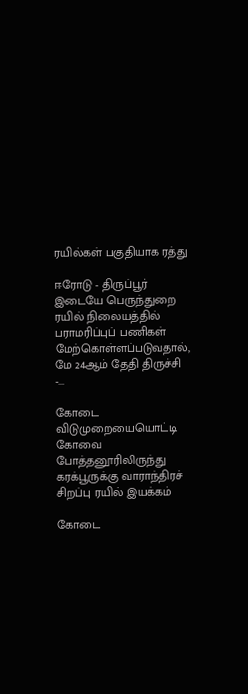ரயில்கள் பகுதியாக ரத்து

ஈரோடு - திருப்பூர் இடையே பெருந்துறை ரயில் நிலையத்தில் பராமரிப்புப் பணிகள் மேற்கொள்ளப்படுவதால், மே 24ஆம் தேதி திருச்சி -...

கோடை விடுமுறையையொட்டி கோவை  போத்தனூரிலிருந்து கரக்பூருக்கு வாராந்திரச் சிறப்பு ரயில் இயக்கம்

கோடை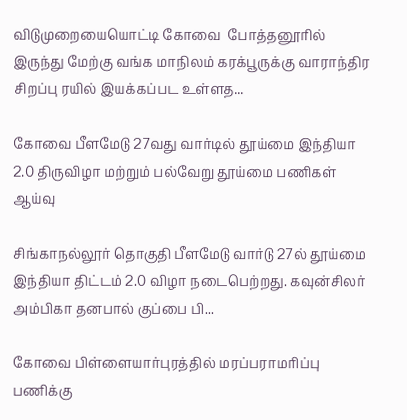விடுமுறையையொட்டி கோவை  போத்தனூரில் இருந்து மேற்கு வங்க மாநிலம் கரக்பூருக்கு வாராந்திர சிறப்பு ரயில் இயக்கப்பட உள்ளத...

கோவை பீளமேடு 27வது வார்டில் தூய்மை இந்தியா 2.0 திருவிழா மற்றும் பல்வேறு தூய்மை பணிகள் ஆய்வு

சிங்காநல்லூர் தொகுதி பீளமேடு வார்டு 27ல் தூய்மை இந்தியா திட்டம் 2.0 விழா நடைபெற்றது. கவுன்சிலர் அம்பிகா தனபால் குப்பை பி...

கோவை பிள்ளையார்புரத்தில் மரப்பராமரிப்பு பணிக்கு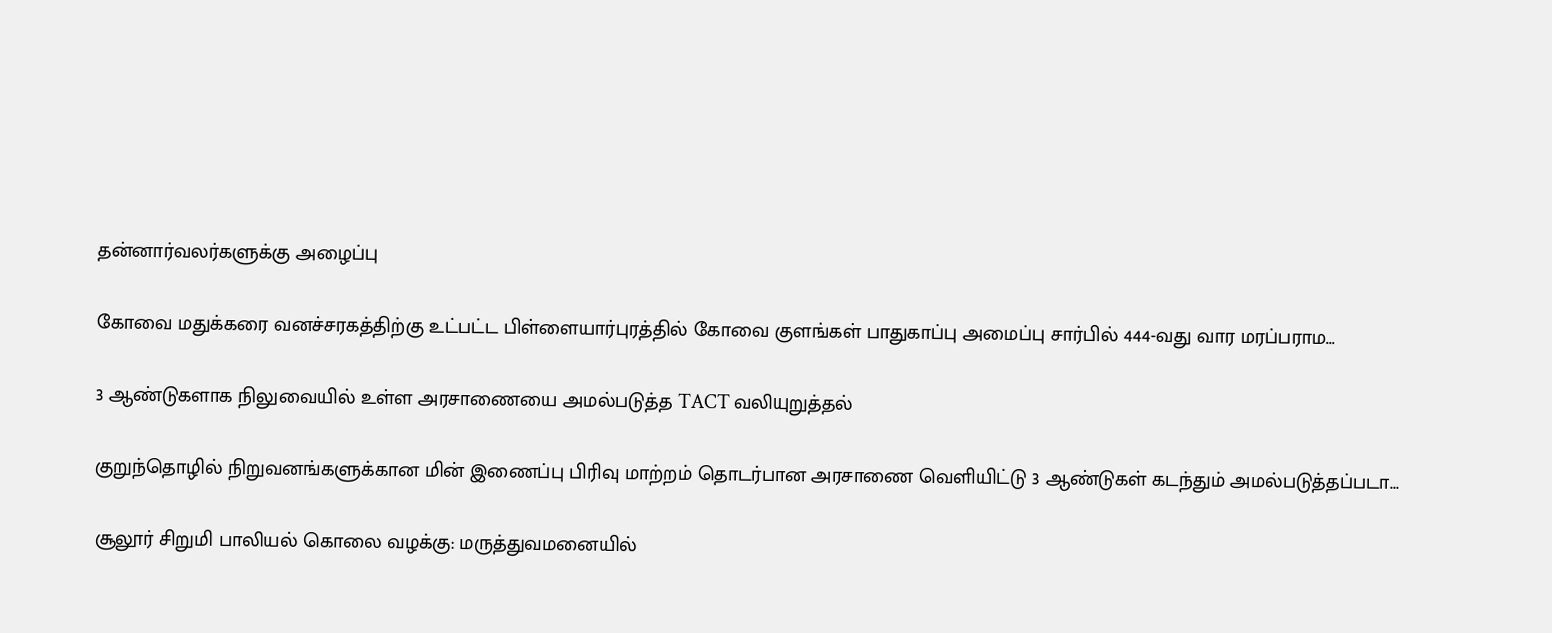தன்னார்வலர்களுக்கு அழைப்பு

கோவை மதுக்கரை வனச்சரகத்திற்கு உட்பட்ட பிள்ளையார்புரத்தில் கோவை குளங்கள் பாதுகாப்பு அமைப்பு சார்பில் 444-வது வார மரப்பராம...

3 ஆண்டுகளாக நிலுவையில் உள்ள அரசாணையை அமல்படுத்த TACT வலியுறுத்தல்

குறுந்தொழில் நிறுவனங்களுக்கான மின் இணைப்பு பிரிவு மாற்றம் தொடர்பான அரசாணை வெளியிட்டு 3 ஆண்டுகள் கடந்தும் அமல்படுத்தப்படா...

சூலூர் சிறுமி பாலியல் கொலை வழக்கு: மருத்துவமனையில்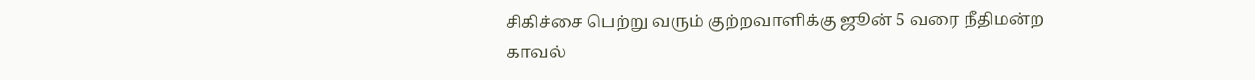சிகிச்சை பெற்று வரும் குற்றவாளிக்கு ஜூன் 5 வரை நீதிமன்ற காவல்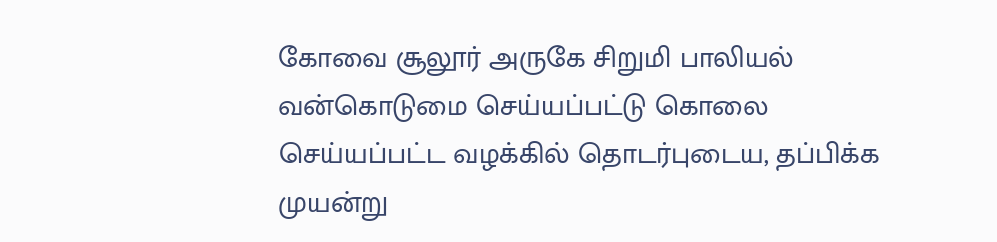கோவை சூலூர் அருகே சிறுமி பாலியல் வன்கொடுமை செய்யப்பட்டு கொலை செய்யப்பட்ட வழக்கில் தொடர்புடைய, தப்பிக்க முயன்று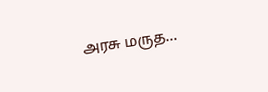அரசு மருத...